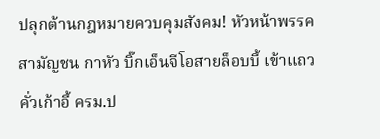ปลุกต้านกฎหมายควบคุมสังคม! หัวหน้าพรรคสามัญชน กาหัว บิ๊กเอ็นจีโอสายล็อบบี้ เข้าแถวคั่วเก้าอี้ ครม.ป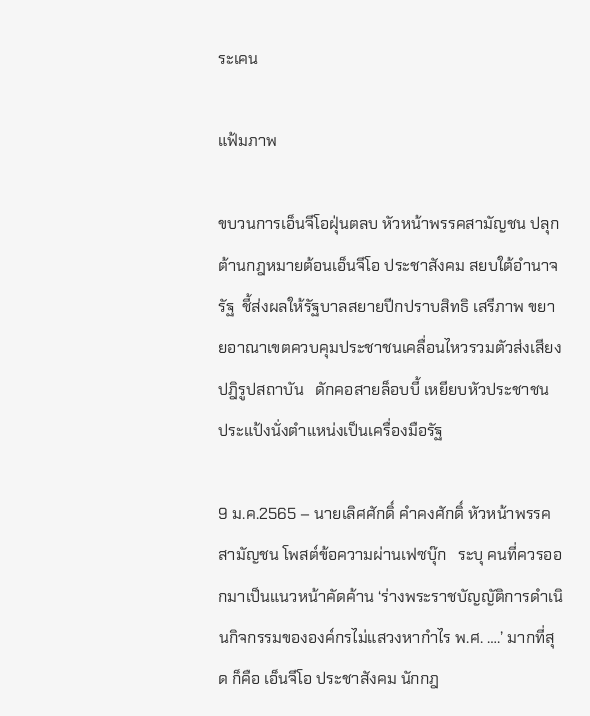ระเคน

แฟ้มภาพ

ขบวนการเอ็นจีโอฝุ่นตลบ หัวหน้าพรรคสามัญชน ปลุกต้านกฎหมายต้อนเอ็นจีโอ ประชาสังคม สยบใต้อำนาจรัฐ  ชี้ส่งผลให้รัฐบาลสยายปีกปราบสิทธิ เสรีภาพ ขยายอาณาเขตควบคุมประชาชนเคลื่อนไหวรวมตัวส่งเสียงปฎิรูปสถาบัน   ดักคอสายล็อบบี้ เหยียบหัวประชาชน ประแป้งนั่งตำแหน่งเป็นเครื่องมือรัฐ

9 ม.ค.2565 – นายเลิศศักดิ์ คำคงศักดิ์ หัวหน้าพรรคสามัญชน โพสต์ข้อความผ่านเฟซบุ๊ก   ระบุ คนที่ควรออกมาเป็นแนวหน้าคัดค้าน ‘ร่างพระราชบัญญัติการดำเนินกิจกรรมขององค์กรไม่แสวงหากำไร พ.ศ. ….’ มากที่สุด ก็คือ เอ็นจีโอ ประชาสังคม นักกฎ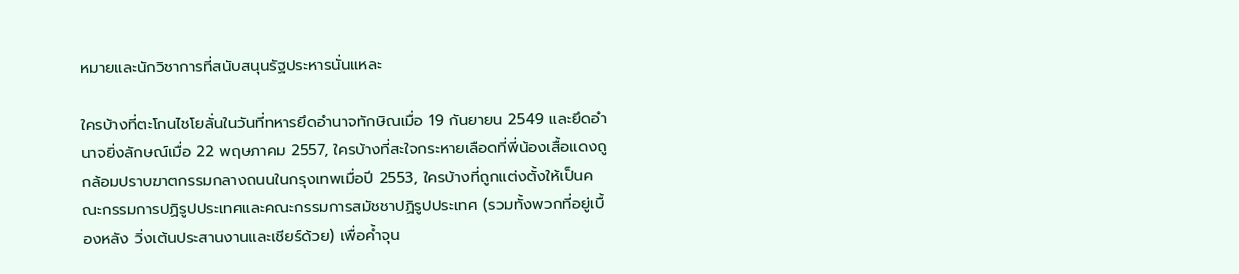หมายและนักวิชาการที่สนับสนุนรัฐประหารนั่นแหละ

ใครบ้างที่ตะโกนไชโยลั่นในวันที่ทหารยึดอำนาจทักษิณเมื่อ 19 กันยายน 2549 และยึดอำนาจยิ่งลักษณ์เมื่อ 22 พฤษภาคม 2557, ใครบ้างที่สะใจกระหายเลือดที่พี่น้องเสื้อแดงถูกล้อมปราบฆาตกรรมกลางถนนในกรุงเทพเมื่อปี 2553, ใครบ้างที่ถูกแต่งตั้งให้เป็นคณะกรรมการปฏิรูปประเทศและคณะกรรมการสมัชชาปฏิรูปประเทศ (รวมทั้งพวกที่อยู่เบื้องหลัง วิ่งเต้นประสานงานและเชียร์ด้วย) เพื่อค้ำจุน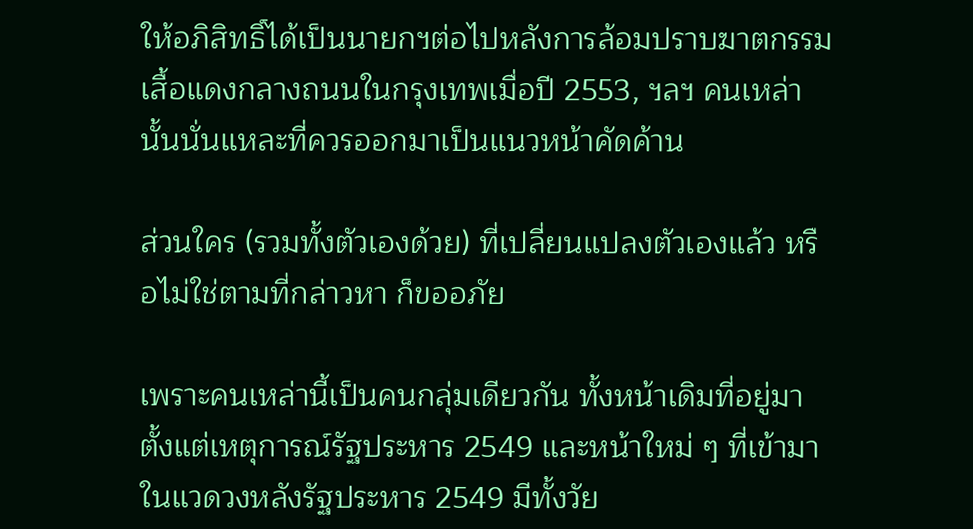ให้อภิสิทธิ์ได้เป็นนายกฯต่อไปหลังการล้อมปราบฆาตกรรมเสื้อแดงกลางถนนในกรุงเทพเมื่อปี 2553, ฯลฯ คนเหล่านั้นนั่นแหละที่ควรออกมาเป็นแนวหน้าคัดค้าน

ส่วนใคร (รวมทั้งตัวเองด้วย) ที่เปลี่ยนแปลงตัวเองแล้ว หรือไม่ใช่ตามที่กล่าวหา ก็ขออภัย

เพราะคนเหล่านี้เป็นคนกลุ่มเดียวกัน ทั้งหน้าเดิมที่อยู่มาตั้งแต่เหตุการณ์รัฐประหาร 2549 และหน้าใหม่ ๆ ที่เข้ามาในแวดวงหลังรัฐประหาร 2549 มีทั้งวัย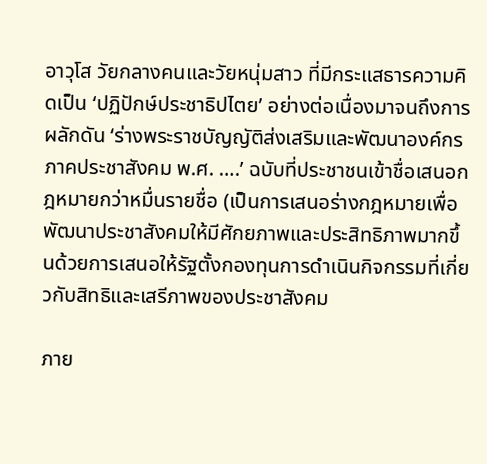อาวุโส วัยกลางคนและวัยหนุ่มสาว ที่มีกระแสธารความคิดเป็น ‘ปฏิปักษ์ประชาธิปไตย’ อย่างต่อเนื่องมาจนถึงการผลักดัน ‘ร่างพระราชบัญญัติส่งเสริมและพัฒนาองค์กรภาคประชาสังคม พ.ศ. ….’ ฉบับที่ประชาชนเข้าชื่อเสนอกฎหมายกว่าหมื่นรายชื่อ (เป็นการเสนอร่างกฎหมายเพื่อพัฒนาประชาสังคมให้มีศักยภาพและประสิทธิภาพมากขึ้นด้วยการเสนอให้รัฐตั้งกองทุนการดำเนินกิจกรรมที่เกี่ยวกับสิทธิและเสรีภาพของประชาสังคม

ภาย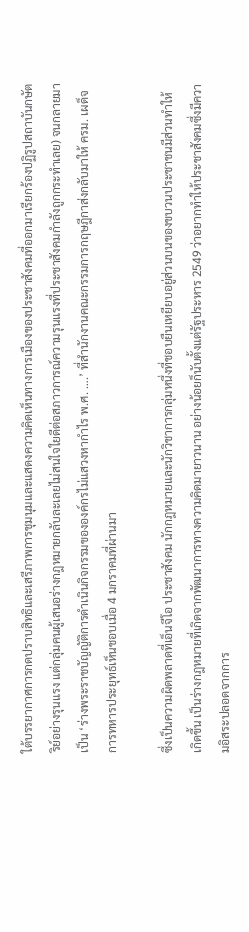ใต้บรรยากาศการกดปราบสิทธิและเสรีภาพการชุมนุมและแสดงความคิดเห็นทางการเมืองของประชาสังคมที่ออกมาเรียกร้องปฏิรูปสถาบันกษัตริย์อย่างรุนแรง แต่กลุ่มคนผู้เสนอร่างกฎหมายกลับละเลยไม่สนใจใยดีต่อสภาวการณ์ความรุนแรงที่ประชาสังคมกำลังถูกกระทำเลย) จนกลายมาเป็น ‘ร่างพระราชบัญญัติการดำเนินกิจกรรมขององค์กรไม่แสวงหากำไร พ.ศ. ….’ ที่สำนักงานคณะกรรมการกฤษฎีกาส่งกลับมาให้ ครม. เผด็จการทหารประยุทธ์เห็นชอบเมื่อ 4 มกราคมที่ผ่านมา

ซึ่งเป็นความผิดพลาดที่เอ็นจีโอ ประชาสังคม นักกฎหมายและนักวิชาการกลุ่มหนึ่งที่ชอบยืนเหยียบอยู่ส่วนบนของขบวนประชาชนมีส่วนทำให้เกิดขึ้น เป็นร่างกฎหมายที่เกิดจากพัฒนาการทางความคิดมายาวนาน อย่างน้อยก็นับตั้งแต่รัฐประหาร 2549 ว่าอยากทำให้ประชาสังคมซึ่งมีความอิสระปลอดจากการ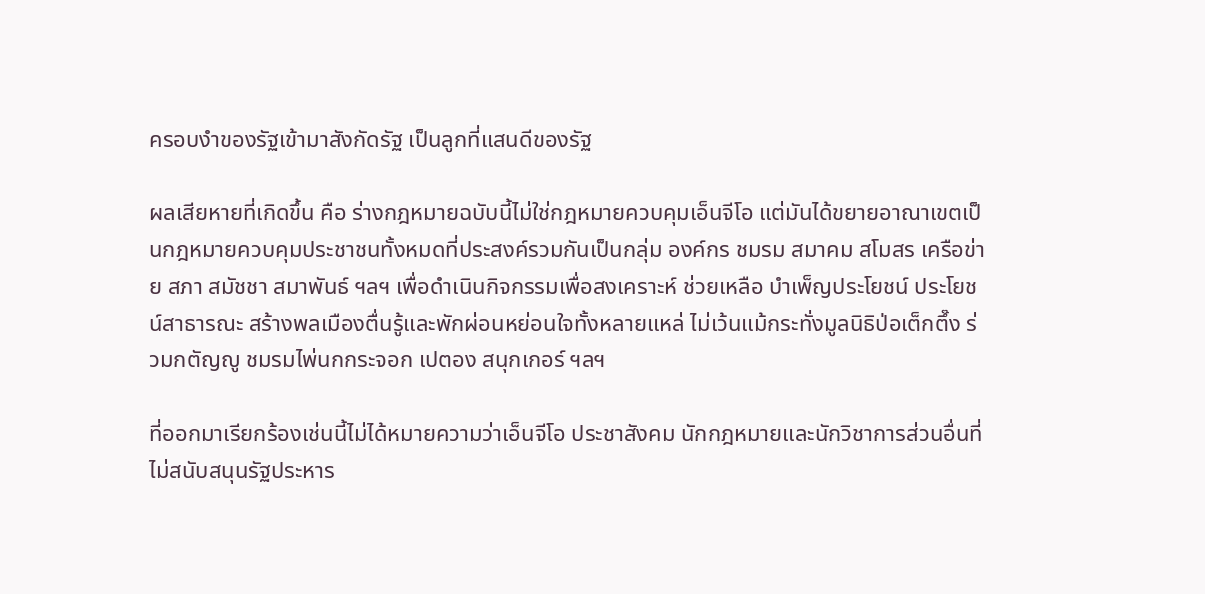ครอบงำของรัฐเข้ามาสังกัดรัฐ เป็นลูกที่แสนดีของรัฐ

ผลเสียหายที่เกิดขึ้น คือ ร่างกฎหมายฉบับนี้ไม่ใช่กฎหมายควบคุมเอ็นจีโอ แต่มันได้ขยายอาณาเขตเป็นกฎหมายควบคุมประชาชนทั้งหมดที่ประสงค์รวมกันเป็นกลุ่ม องค์กร ชมรม สมาคม สโมสร เครือข่าย สภา สมัชชา สมาพันธ์ ฯลฯ เพื่อดำเนินกิจกรรมเพื่อสงเคราะห์ ช่วยเหลือ บำเพ็ญประโยชน์ ประโยชน์สาธารณะ สร้างพลเมืองตื่นรู้และพักผ่อนหย่อนใจทั้งหลายแหล่ ไม่เว้นแม้กระทั่งมูลนิธิป่อเต็กตึ๊ง ร่วมกตัญญู ชมรมไพ่นกกระจอก เปตอง สนุกเกอร์ ฯลฯ

ที่ออกมาเรียกร้องเช่นนี้ไม่ได้หมายความว่าเอ็นจีโอ ประชาสังคม นักกฎหมายและนักวิชาการส่วนอื่นที่ไม่สนับสนุนรัฐประหาร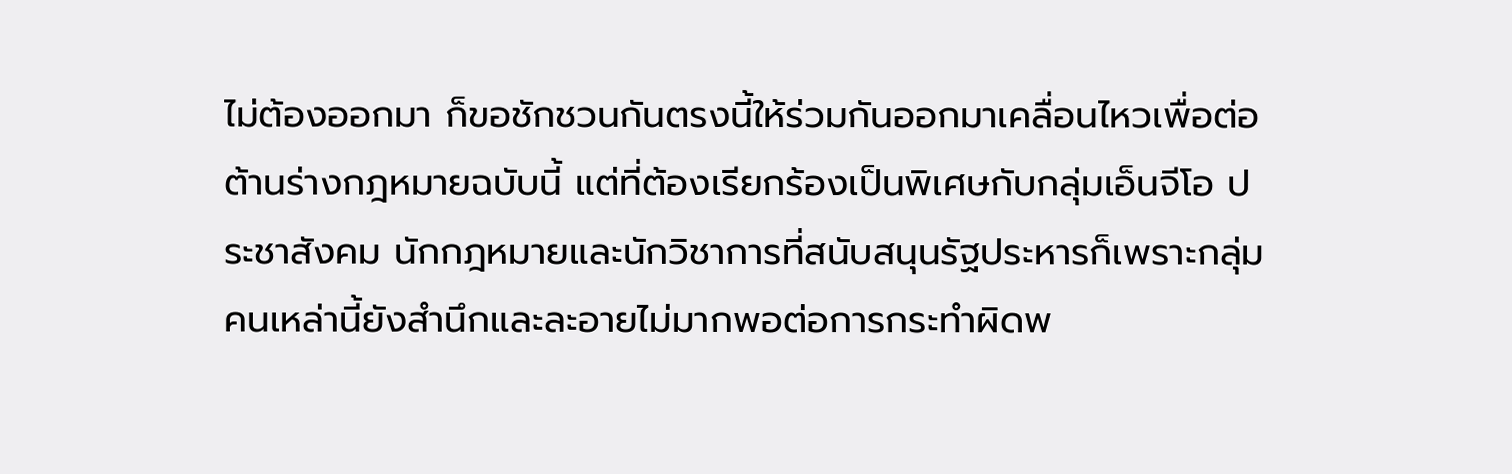ไม่ต้องออกมา ก็ขอชักชวนกันตรงนี้ให้ร่วมกันออกมาเคลื่อนไหวเพื่อต่อต้านร่างกฎหมายฉบับนี้ แต่ที่ต้องเรียกร้องเป็นพิเศษกับกลุ่มเอ็นจีโอ ประชาสังคม นักกฎหมายและนักวิชาการที่สนับสนุนรัฐประหารก็เพราะกลุ่มคนเหล่านี้ยังสำนึกและละอายไม่มากพอต่อการกระทำผิดพ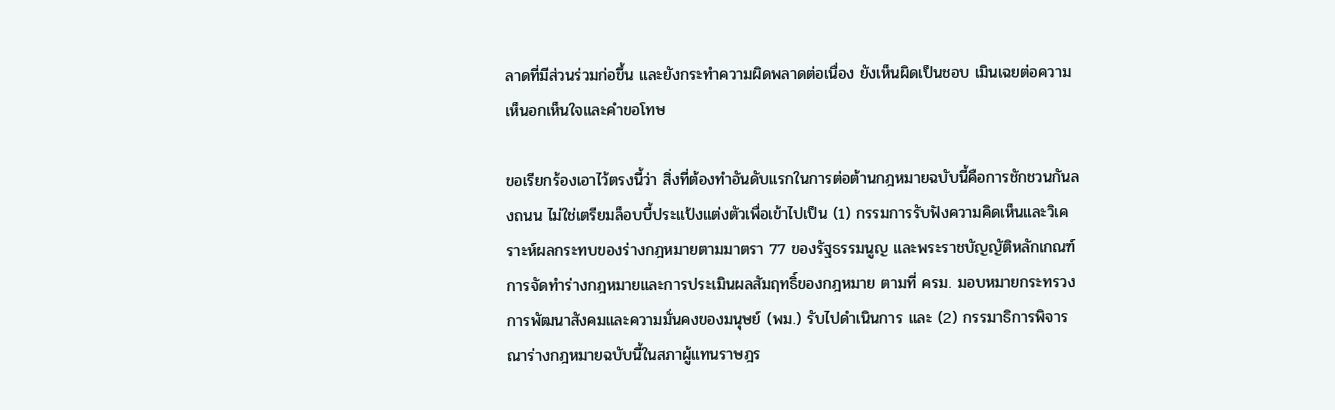ลาดที่มีส่วนร่วมก่อขึ้น และยังกระทำความผิดพลาดต่อเนื่อง ยังเห็นผิดเป็นชอบ เมินเฉยต่อความเห็นอกเห็นใจและคำขอโทษ

ขอเรียกร้องเอาไว้ตรงนี้ว่า สิ่งที่ต้องทำอันดับแรกในการต่อต้านกฎหมายฉบับนี้คือการชักชวนกันลงถนน ไม่ใช่เตรียมล็อบบี้ประแป้งแต่งตัวเพื่อเข้าไปเป็น (1) กรรมการรับฟังความคิดเห็นและวิเคราะห์ผลกระทบของร่างกฎหมายตามมาตรา 77 ของรัฐธรรมนูญ และพระราชบัญญัติหลักเกณฑ์การจัดทำร่างกฎหมายและการประเมินผลสัมฤทธิ์ของกฎหมาย ตามที่ ครม. มอบหมายกระทรวงการพัฒนาสังคมและความมั่นคงของมนุษย์ (พม.) รับไปดำเนินการ และ (2) กรรมาธิการพิจารณาร่างกฎหมายฉบับนี้ในสภาผู้แทนราษฎร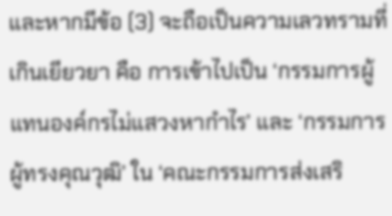และหากมีข้อ (3) จะถือเป็นความเลวทรามที่เกินเยียวยา คือ การเข้าไปเป็น ‘กรรมการผู้แทนองค์กรไม่แสวงหากำไร’ และ ‘กรรมการผู้ทรงคุณวุฒิ’ ใน ‘คณะกรรมการส่งเสริ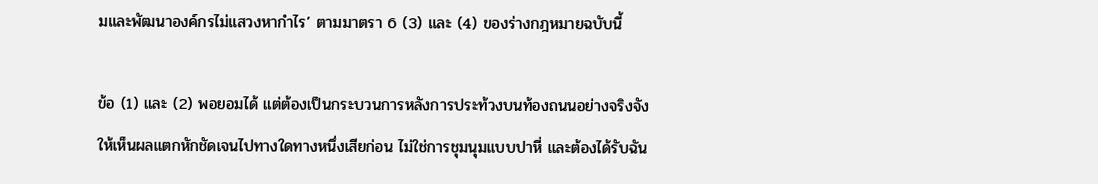มและพัฒนาองค์กรไม่แสวงหากำไร’ ตามมาตรา 6 (3) และ (4) ของร่างกฎหมายฉบับนี้

ข้อ (1) และ (2) พอยอมได้ แต่ต้องเป็นกระบวนการหลังการประท้วงบนท้องถนนอย่างจริงจัง ให้เห็นผลแตกหักชัดเจนไปทางใดทางหนึ่งเสียก่อน ไม่ใช่การชุมนุมแบบปาหี่ และต้องได้รับฉัน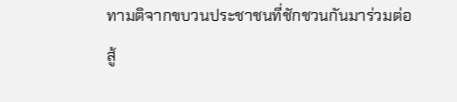ทามติจากขบวนประชาชนที่ชักชวนกันมาร่วมต่อสู้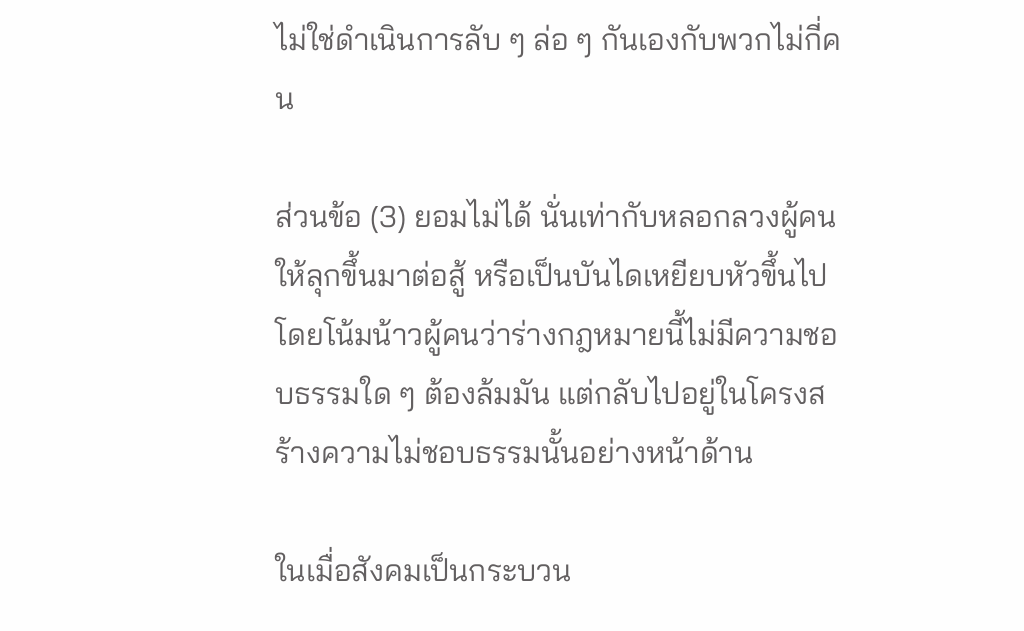ไม่ใช่ดำเนินการลับ ๆ ล่อ ๆ กันเองกับพวกไม่กี่คน

ส่วนข้อ (3) ยอมไม่ได้ นั่นเท่ากับหลอกลวงผู้คนให้ลุกขึ้นมาต่อสู้ หรือเป็นบันไดเหยียบหัวขึ้นไป โดยโน้มน้าวผู้คนว่าร่างกฎหมายนี้ไม่มีความชอบธรรมใด ๆ ต้องล้มมัน แต่กลับไปอยู่ในโครงสร้างความไม่ชอบธรรมนั้นอย่างหน้าด้าน

ในเมื่อสังคมเป็นกระบวน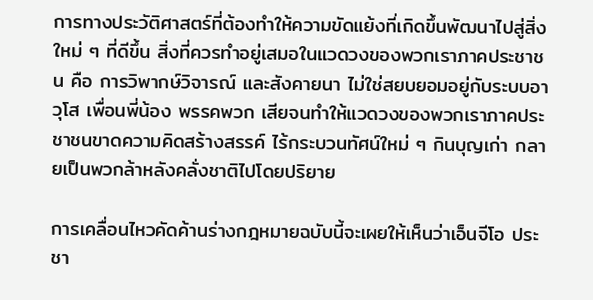การทางประวัติศาสตร์ที่ต้องทำให้ความขัดแย้งที่เกิดขึ้นพัฒนาไปสู่สิ่งใหม่ ๆ ที่ดีขึ้น สิ่งที่ควรทำอยู่เสมอในแวดวงของพวกเราภาคประชาชน คือ การวิพากษ์วิจารณ์ และสังคายนา ไม่ใช่สยบยอมอยู่กับระบบอาวุโส เพื่อนพี่น้อง พรรคพวก เสียจนทำให้แวดวงของพวกเราภาคประชาชนขาดความคิดสร้างสรรค์ ไร้กระบวนทัศน์ใหม่ ๆ กินบุญเก่า กลายเป็นพวกล้าหลังคลั่งชาติไปโดยปริยาย

การเคลื่อนไหวคัดค้านร่างกฎหมายฉบับนี้จะเผยให้เห็นว่าเอ็นจีโอ ประชา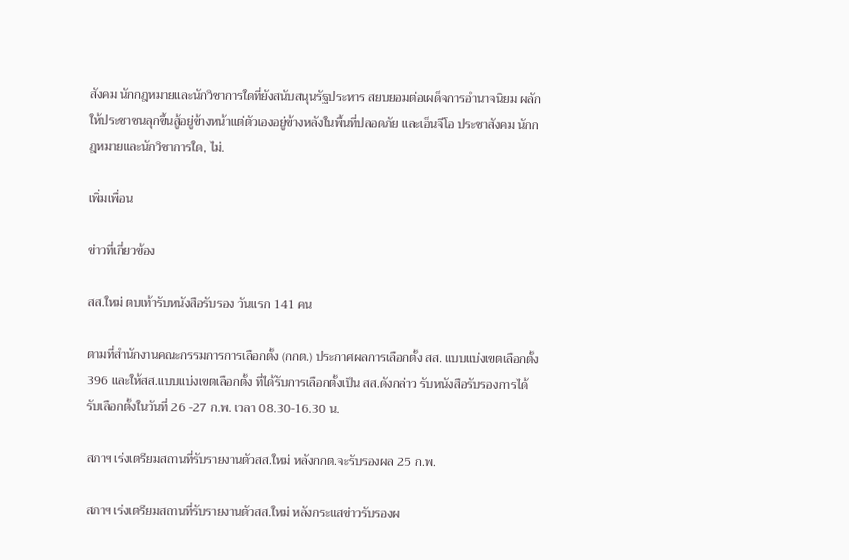สังคม นักกฎหมายและนักวิชาการใดที่ยังสนับสนุนรัฐประหาร สยบยอมต่อเผด็จการอำนาจนิยม ผลักให้ประชาชนลุกขึ้นสู้อยู่ข้างหน้าแต่ตัวเองอยู่ข้างหลังในพื้นที่ปลอดภัย และเอ็นจีโอ ประชาสังคม นักกฎหมายและนักวิชาการใด, ไม่.

เพิ่มเพื่อน

ข่าวที่เกี่ยวข้อง

สส.ใหม่ ตบเท้ารับหนังสือรับรอง วันแรก 141 คน

ตามที่สำนักงานคณะกรรมการการเลือกตั้ง (กกต.) ประกาศผลการเลือกตั้ง สส. แบบแบ่งเขตเลือกตั้ง 396 และให้สส.แบบแบ่งเขตเลือกตั้ง ที่ได้รับการเลือกตั้งเป็น สส.ดังกล่าว รับหนังสือรับรองการได้รับเลือกตั้งในวันที่ 26 -27 ก.พ. เวลา 08.30-16.30 น.

สภาฯ เร่งเตรียมสถานที่รับรายงานตัวสส.ใหม่ หลังกกต.จะรับรองผล 25 ก.พ.

สภาฯ เร่งเตรียมสถานที่รับรายงานตัวสส.ใหม่ หลังกระแสข่าวรับรองผ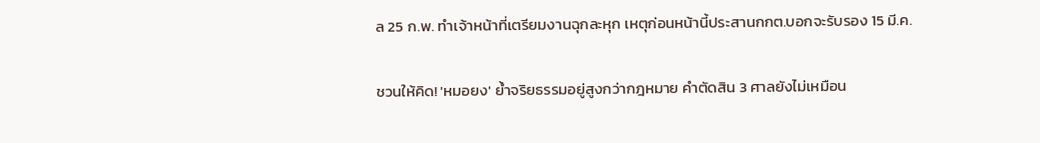ล 25 ก.พ. ทำเจ้าหน้าที่เตรียมงานฉุกละหุก เหตุก่อนหน้านี้ประสานกกต.บอกจะรับรอง 15 มี.ค.

ชวนให้คิด! 'หมอยง' ย้ำจริยธรรมอยู่สูงกว่ากฎหมาย คำตัดสิน 3 ศาลยังไม่เหมือน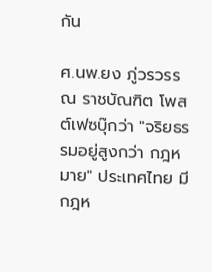กัน

ศ.นพ.ยง ภู่วรวรรณ ราชบัณฑิต โพสต์เฟซบุ๊กว่า "จริยธรรมอยู่สูงกว่า กฎหมาย" ประเทศไทย มีกฎห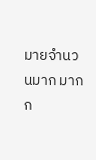มายจำนวนมาก มากก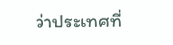ว่าประเทศที่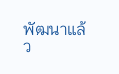พัฒนาแล้ว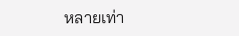หลายเท่า